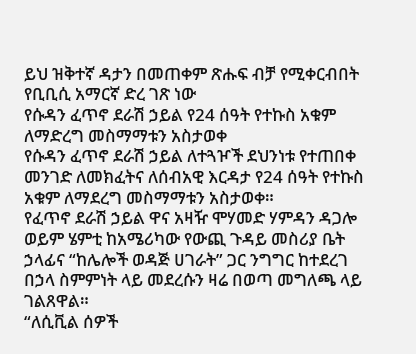ይህ ዝቅተኛ ዳታን በመጠቀም ጽሑፍ ብቻ የሚቀርብበት የቢቢሲ አማርኛ ድረ ገጽ ነው
የሱዳን ፈጥኖ ደራሽ ኃይል የ24 ሰዓት የተኩስ አቁም ለማድረግ መስማማቱን አስታወቀ
የሱዳን ፈጥኖ ደራሽ ኃይል ለተጓዦች ደህንነቱ የተጠበቀ መንገድ ለመክፈትና ለሰብአዊ እርዳታ የ24 ሰዓት የተኩስ አቁም ለማደረግ መስማማቱን አስታወቀ።
የፈጥኖ ደራሽ ኃይል ዋና አዛዥ ሞሃመድ ሃምዳን ዳጋሎ ወይም ሄምቲ ከአሜሪካው የውጪ ጉዳይ መስሪያ ቤት ኃላፊና “ከሌሎች ወዳጅ ሀገራት” ጋር ንግግር ከተደረገ በኃላ ስምምነት ላይ መደረሱን ዛሬ በወጣ መግለጫ ላይ ገልጸዋል።
“ለሲቪል ሰዎች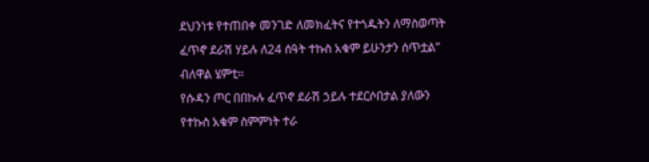ደህንነቱ የተጠበቀ መንገድ ለመክፈትና የተጎዱትን ለማስወጣት ፈጥኖ ደራሽ ሃይሉ ለ24 ሰዓት ተኩስ አቁም ይሁንታን ሰጥቷል” ብለዋል ሄምቲ።
የሱዳን ጦር በበኩሉ ፈጥኖ ደራሽ ኃይሉ ተደርሶበታል ያለውን የተኩስ አቁም ስምምነት ተራ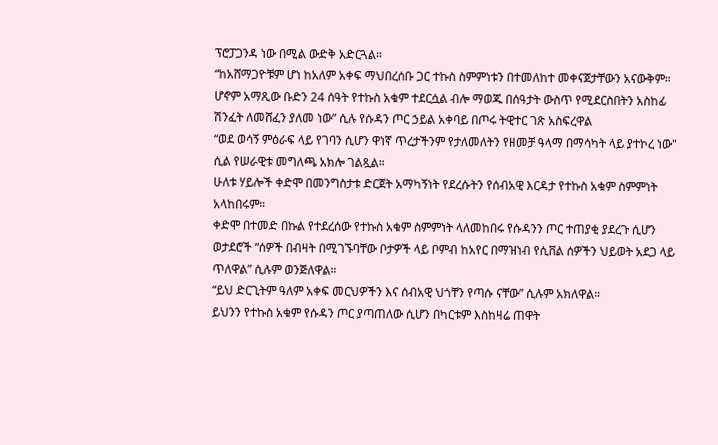ፕሮፓጋንዳ ነው በሚል ውድቅ አድርጓል።
“ከአሸማጋዮቹም ሆነ ከአለም አቀፍ ማህበረሰቡ ጋር ተኩስ ስምምነቱን በተመለከተ መቀናጀታቸውን አናውቅም። ሆኖም አማጺው ቡድን 24 ሰዓት የተኩስ አቁም ተደርሷል ብሎ ማወጁ በሰዓታት ውስጥ የሚደርስበትን አስከፊ ሽንፈት ለመሸፈን ያለመ ነው” ሲሉ የሱዳን ጦር ኃይል አቀባይ በጦሩ ትዊተር ገጽ አስፍረዋል
“ወደ ወሳኝ ምዕራፍ ላይ የገባን ሲሆን ዋነኛ ጥረታችንም የታለመለትን የዘመቻ ዓላማ በማሳካት ላይ ያተኮረ ነው" ሲል የሠራዊቱ መግለጫ አክሎ ገልጿል።
ሁለቱ ሃይሎች ቀድሞ በመንግስታቱ ድርጀት አማካኝነት የደረሱትን የሰብአዊ እርዳታ የተኩስ አቁም ስምምነት አላከበሩም።
ቀድሞ በተመድ በኩል የተደረሰው የተኩስ አቁም ስምምነት ላለመከበሩ የሱዳንን ጦር ተጠያቂ ያደረጉ ሲሆን ወታደሮች “ሰዎች በብዛት በሚገኙባቸው ቦታዎች ላይ ቦምብ ከአየር በማዝነብ የሲቨል ሰዎችን ህይወት አደጋ ላይ ጥለዋል” ሲሉም ወንጅለዋል።
“ይህ ድርጊትም ዓለም አቀፍ መርህዎችን እና ሰብአዊ ህጎቸን የጣሱ ናቸው” ሲሉም አክለዋል።
ይህንን የተኩስ አቁም የሱዳን ጦር ያጣጠለው ሲሆን በካርቱም እስከዛሬ ጠዋት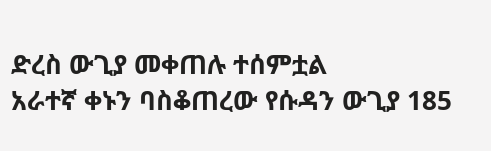ድረስ ውጊያ መቀጠሉ ተሰምቷል
አራተኛ ቀኑን ባስቆጠረው የሱዳን ውጊያ 185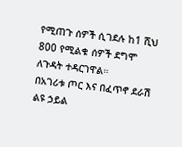የሚጠጉ ሰዎች ሲገደሉ ከ1 ሺህ 800 የሚልቁ ሰዎች ደግሞ ለጉዳት ተዳርገዋል።
በአገሪቱ ጦር እና በፈጥኖ ደራሽ ልዩ ኃይል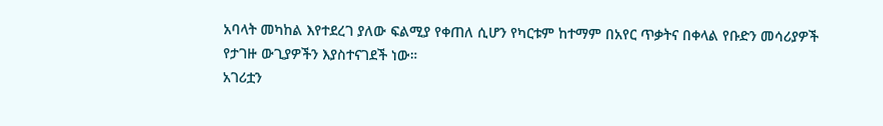አባላት መካከል እየተደረገ ያለው ፍልሚያ የቀጠለ ሲሆን የካርቱም ከተማም በአየር ጥቃትና በቀላል የቡድን መሳሪያዎች የታገዙ ውጊያዎችን እያስተናገደች ነው።
አገሪቷን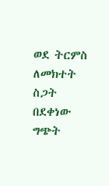ወደ ትርምስ ለመክተት ስጋት በደቀነው ግጭት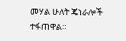መሃል ሁለት ጄነራሎች ተፋጠዋል።